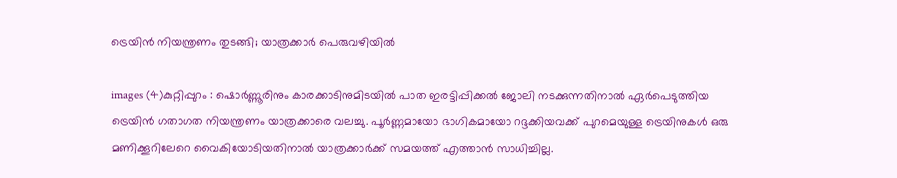ട്രെയിന്‍ നിയന്ത്രണം തുടങ്ങി; യാത്രക്കാര്‍ പെരുവഴിയില്‍

images (4)കുറ്റിപ്പുറം : ഷൊര്‍ണ്ണൂരിനും കാരക്കാടിനുമിടയില്‍ പാത ഇരട്ടിപ്പിക്കല്‍ ജോലി നടക്കുന്നതിനാല്‍ ഏര്‍പെടുത്തിയ ട്രെയിന്‍ ഗതാഗത നിയന്ത്രണം യാത്രക്കാരെ വലച്ചു. പൂര്‍ണ്ണമായോ ഭാഗികമായോ റദ്ദക്കിയവക്ക് പുറമെയുള്ള ട്രെയിനുകള്‍ ഒരു മണിക്കൂറിലേറെ വൈകിയോടിയതിനാല്‍ യാത്രക്കാര്‍ക്ക് സമയത്ത് എത്താന്‍ സാധിച്ചില്ല.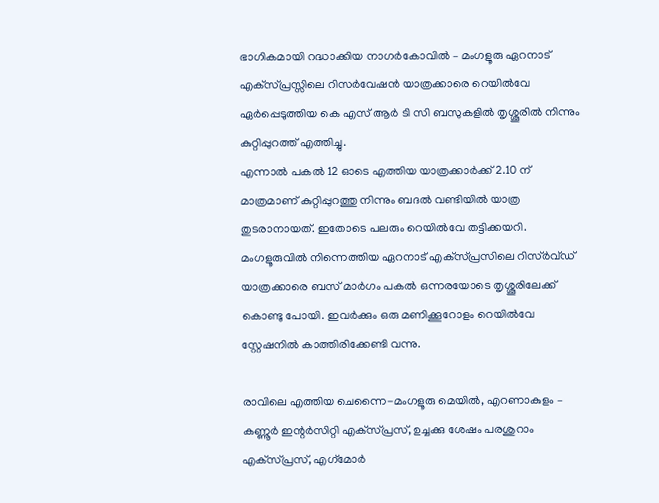ഭാഗികമായി റദ്ധാക്കിയ നാഗര്‍കോവില്‍ – മംഗളൂരു ഏറനാട് എക്‌സ്പ്രസ്സിലെ റിസര്‍വേഷന്‍ യാത്രക്കാരെ റെയില്‍വേ ഏര്‍പ്പെടുത്തിയ കെ എസ് ആര്‍ ടി സി ബസുകളില്‍ തൃശ്ശൂരില്‍ നിന്നും കുറ്റിപ്പുറത്ത് എത്തിച്ചു.
എന്നാല്‍ പകല്‍ 12 ഓടെ എത്തിയ യാത്രക്കാര്‍ക്ക് 2.10 ന് മാത്രമാണ് കുറ്റിപ്പുറത്തു നിന്നും ബദല്‍ വണ്ടിയില്‍ യാത്ര തുടരാനായത്. ഇതോടെ പലരും റെയില്‍വേ തട്ടിക്കയറി. മംഗളൂരുവില്‍ നിന്നെത്തിയ ഏറനാട് എക്‌സ്പ്രസിലെ റിസ്ര്‍വ്ഡ് യാത്രക്കാരെ ബസ് മാര്‍ഗം പകല്‍ ഒന്നരയോടെ തൃശ്ശൂരിലേക്ക് കൊണ്ടു പോയി. ഇവര്‍ക്കും ഒരു മണിക്കൂറോളം റെയില്‍വേ സ്റ്റേഷനില്‍ കാത്തിരിക്കേണ്ടി വന്നു.

രാവിലെ എത്തിയ ചെന്നൈ-മംഗളൂരു മെയില്‍, എറണാകുളം – കണ്ണൂര്‍ ഇന്റര്‍സിറ്റി എക്‌സ്പ്രസ്, ഉച്ചക്കു ശേഷം പരശുറാം എക്‌സ്പ്രസ്, എഗ്‌മോര്‍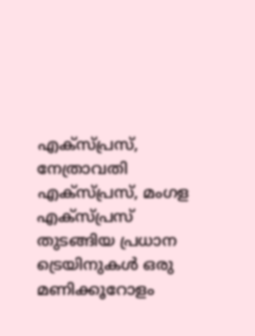എക്‌സ്പ്രസ്, നേത്രാവതി എക്‌സ്പ്രസ്, മംഗള എക്‌സ്പ്രസ് തുടങ്ങിയ പ്രധാന ട്രെയിനുകള്‍ ഒരു മണിക്കൂറോളം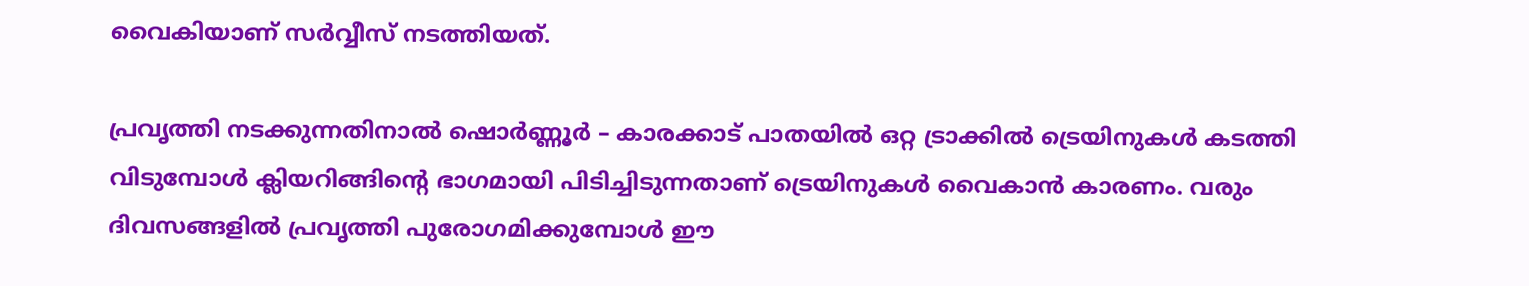വൈകിയാണ് സര്‍വ്വീസ് നടത്തിയത്.

പ്രവൃത്തി നടക്കുന്നതിനാല്‍ ഷൊര്‍ണ്ണൂര്‍ – കാരക്കാട് പാതയില്‍ ഒറ്റ ട്രാക്കില്‍ ട്രെയിനുകള്‍ കടത്തി വിടുമ്പോള്‍ ക്ലിയറിങ്ങിന്റെ ഭാഗമായി പിടിച്ചിടുന്നതാണ് ട്രെയിനുകള്‍ വൈകാന്‍ കാരണം. വരും ദിവസങ്ങളില്‍ പ്രവൃത്തി പുരോഗമിക്കുമ്പോള്‍ ഈ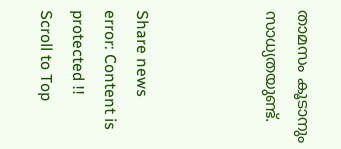താമസം കൂടാനും സാധ്യതയുണ്ട്.



Share news
error: Content is protected !!
Scroll to Top